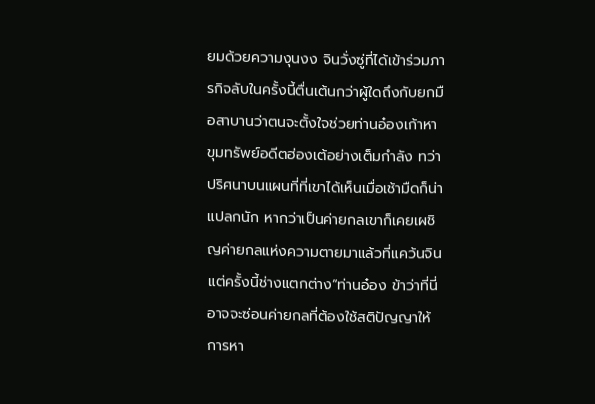ยมด้วยความงุนงง จินวั่งซู่ที่ได้เข้าร่วมภารกิจลับในครั้งนี้ตื่นเต้นกว่าผู้ใดถึงกับยกมือสาบานว่าตนจะตั้งใจช่วยท่านอ๋องเก้าหาขุมทรัพย์อดีตฮ่องเต้อย่างเต็มกำลัง ทว่าปริศนาบนแผนที่ที่เขาได้เห็นเมื่อเช้ามืดก็น่าแปลกนัก หากว่าเป็นค่ายกลเขาก็เคยเผชิญค่ายกลแห่งความตายมาแล้วที่แคว้นจิน แต่ครั้งนี้ช่างแตกต่าง“ท่านอ๋อง ข้าว่าที่นี่อาจจะซ่อนค่ายกลที่ต้องใช้สติปัญญาให้การหา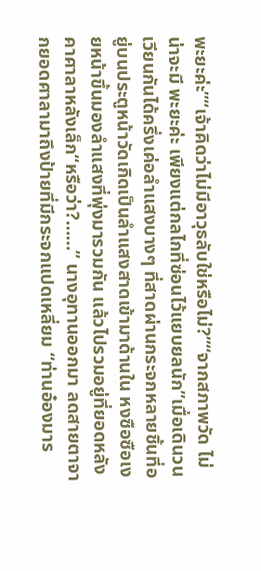พะยะค่ะ”“เจ้าคิดว่าไม่มีอาวุธลับใช่หรือไม่?”“จากสภาพวัด ไม่น่าจะมี พะยะค่ะ เพียงแต่กลไกที่ซ่อนไว้แยบยลนัก”เมื่อเดินวนเวียนกันได้ครึ่งเค่อลำแสงบางๆ ที่สาดผ่านกระจกหลายชิ้นที่อยู่บนประตูหน้าวัดเกิดเป็นลำแสงสาดเข้ามาด้านใน หงซือซือเงยหน้าขึ้นมองลำแสงที่พุ่งมารวมกัน แล้วไปรวมอยู่ที่ยอดหลังคาศาลาหลังเล็ก“หรือว่า?……” นางอุทานออกมา ลดสายตาจากยอดศาลามาถึงป้ายที่มีกระจกแปดเหลี่ยม “ท่านอ๋องมาร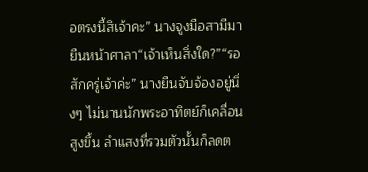อตรงนี้สิเจ้าคะ” นางจูงมือสามีมายืนหน้าศาลา“เจ้าเห็นสิ่งใด?”“รอสักครู่เจ้าค่ะ” นางยืนจับจ้องอยู่นิ่งๆ ไม่นานนักพระอาทิตย์ก็เคลื่อนสูงขึ้น ลำแสงที่รวมตัวนั้นก็ลดต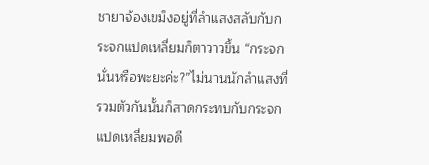ชายาจ้องเขม็งอยู่ที่ลำแสงสลับกับกระจกแปดเหลี่ยมก็ตาวาวขึ้น “กระจกนั่นหรือพะยะค่ะ?”ไม่นานนักลำแสงที่รวมตัวกันนั้นก็สาดกระทบกับกระจกแปดเหลี่ยมพอดี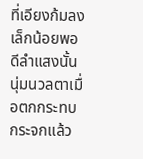ที่เอียงก้มลงเล็กน้อยพอดีลำแสงนั้นนุ่มนวลตาเมื่อตกกระทบกระจกแล้ว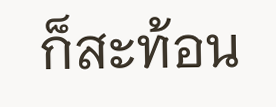ก็สะท้อน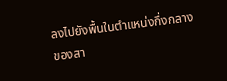ลงไปยังพื้นในตำแหน่งกึ่งกลางของสา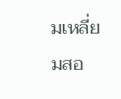มเหลี่ยมสอ